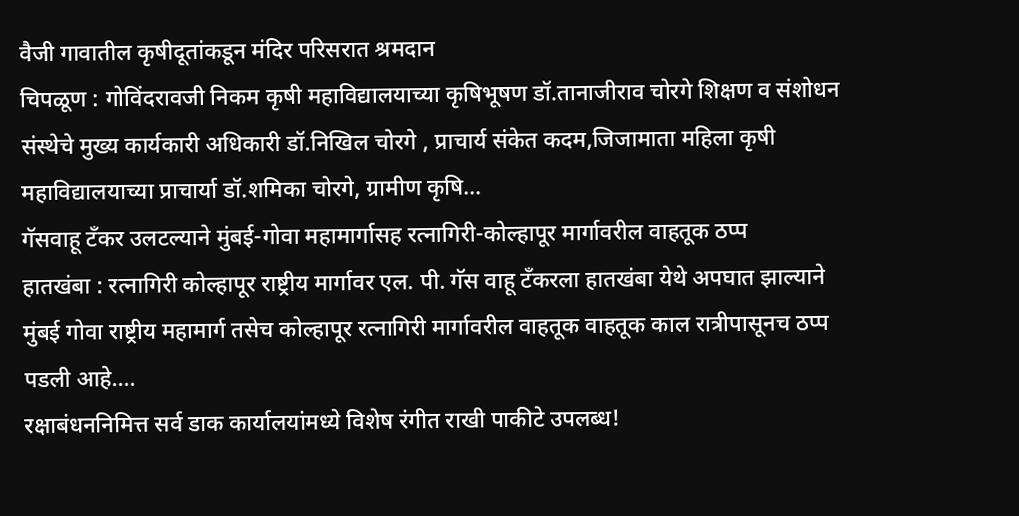वैजी गावातील कृषीदूतांकडून मंदिर परिसरात श्रमदान
चिपळूण : गोविंदरावजी निकम कृषी महाविद्यालयाच्या कृषिभूषण डॉ.तानाजीराव चोरगे शिक्षण व संशोधन संस्थेचे मुख्य कार्यकारी अधिकारी डॉ.निखिल चोरगे , प्राचार्य संकेत कदम,जिजामाता महिला कृषी महाविद्यालयाच्या प्राचार्या डॉ.शमिका चोरगे, ग्रामीण कृषि…
गॅसवाहू टँकर उलटल्याने मुंबई-गोवा महामार्गासह रत्नागिरी-कोल्हापूर मार्गावरील वाहतूक ठप्प
हातखंबा : रत्नागिरी कोल्हापूर राष्ट्रीय मार्गावर एल. पी. गॅस वाहू टँकरला हातखंबा येथे अपघात झाल्याने मुंबई गोवा राष्ट्रीय महामार्ग तसेच कोल्हापूर रत्नागिरी मार्गावरील वाहतूक वाहतूक काल रात्रीपासूनच ठप्प पडली आहे.…
रक्षाबंधननिमित्त सर्व डाक कार्यालयांमध्ये विशेष रंगीत राखी पाकीटे उपलब्ध!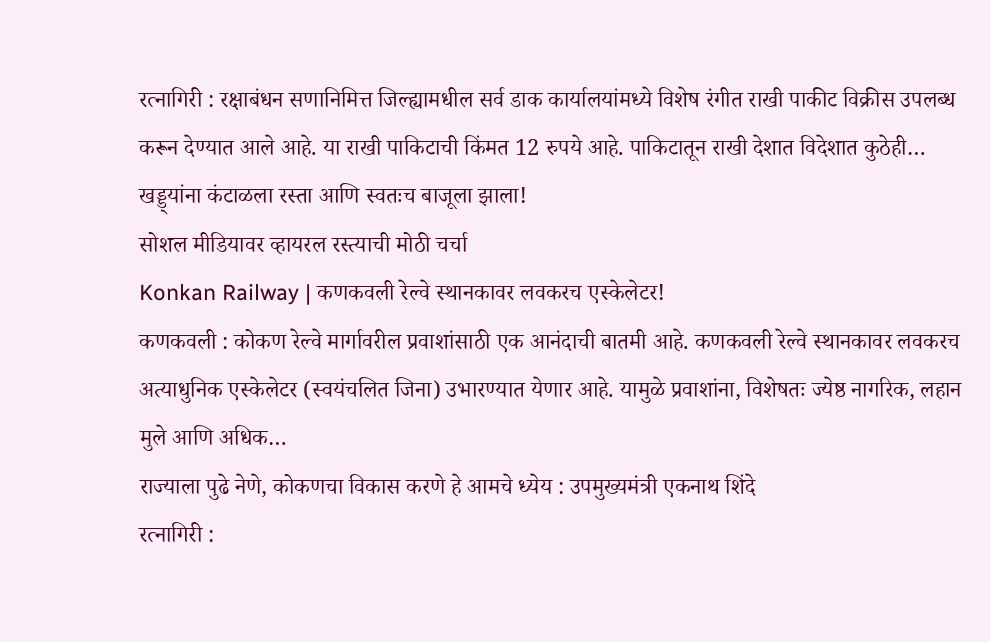रत्नागिरी : रक्षाबंधन सणानिमित्त जिल्ह्यामधील सर्व डाक कार्यालयांमध्ये विशेष रंगीत राखी पाकीट विक्रीस उपलब्ध करून देण्यात आले आहे. या राखी पाकिटाची किंमत 12 रुपये आहे. पाकिटातून राखी देशात विदेशात कुठेही…
खड्ड्यांना कंटाळला रस्ता आणि स्वतःच बाजूला झाला!
सोशल मीडियावर व्हायरल रस्त्याची मोठी चर्चा
Konkan Railway | कणकवली रेल्वे स्थानकावर लवकरच एस्केलेटर!
कणकवली : कोकण रेल्वे मार्गावरील प्रवाशांसाठी एक आनंदाची बातमी आहे. कणकवली रेल्वे स्थानकावर लवकरच अत्याधुनिक एस्केलेटर (स्वयंचलित जिना) उभारण्यात येणार आहे. यामुळे प्रवाशांना, विशेषतः ज्येष्ठ नागरिक, लहान मुले आणि अधिक…
राज्याला पुढे नेणे, कोकणचा विकास करणे हे आमचे ध्येय : उपमुख्यमंत्री एकनाथ शिंदे
रत्नागिरी :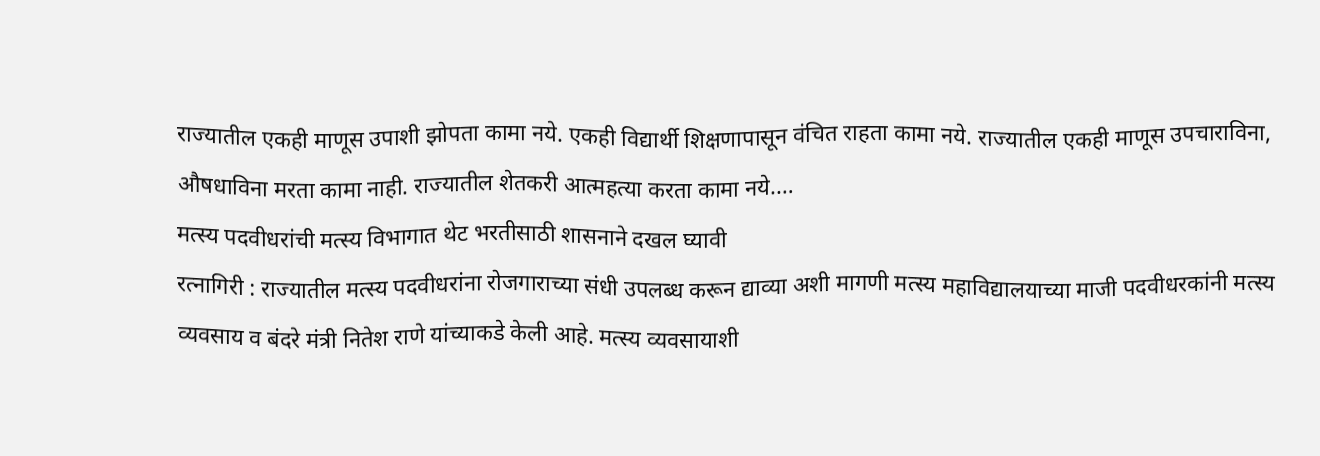राज्यातील एकही माणूस उपाशी झोपता कामा नये. एकही विद्यार्थी शिक्षणापासून वंचित राहता कामा नये. राज्यातील एकही माणूस उपचाराविना, औषधाविना मरता कामा नाही. राज्यातील शेतकरी आत्महत्या करता कामा नये.…
मत्स्य पदवीधरांची मत्स्य विभागात थेट भरतीसाठी शासनाने दखल घ्यावी
रत्नागिरी : राज्यातील मत्स्य पदवीधरांना रोजगाराच्या संधी उपलब्ध करून द्याव्या अशी मागणी मत्स्य महाविद्यालयाच्या माजी पदवीधरकांनी मत्स्य व्यवसाय व बंदरे मंत्री नितेश राणे यांच्याकडे केली आहे. मत्स्य व्यवसायाशी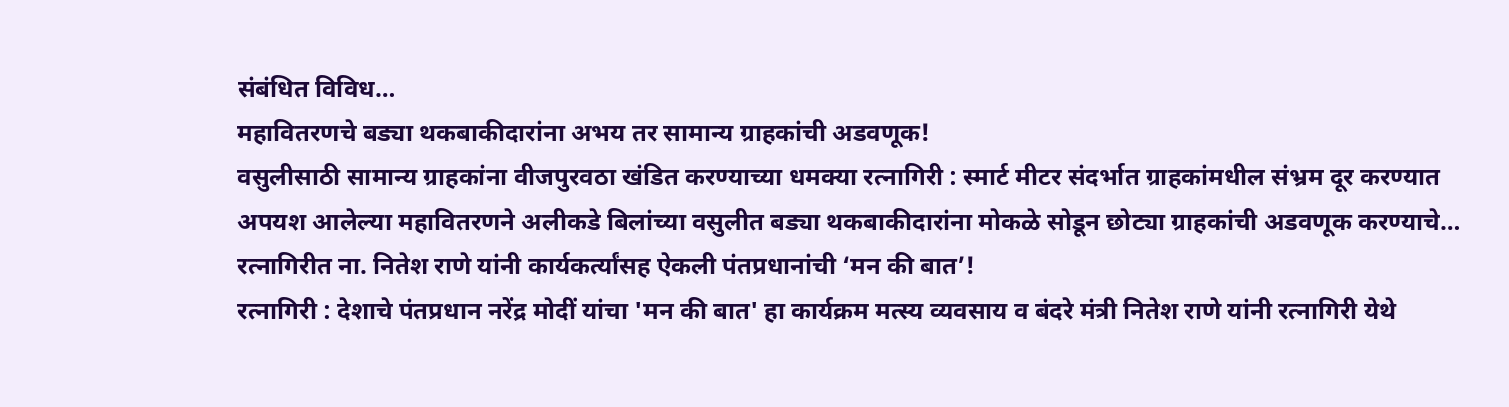संबंधित विविध…
महावितरणचे बड्या थकबाकीदारांना अभय तर सामान्य ग्राहकांची अडवणूक!
वसुलीसाठी सामान्य ग्राहकांना वीजपुरवठा खंडित करण्याच्या धमक्या रत्नागिरी : स्मार्ट मीटर संदर्भात ग्राहकांमधील संभ्रम दूर करण्यात अपयश आलेल्या महावितरणने अलीकडे बिलांच्या वसुलीत बड्या थकबाकीदारांना मोकळे सोडून छोट्या ग्राहकांची अडवणूक करण्याचे…
रत्नागिरीत ना. नितेश राणे यांनी कार्यकर्त्यांसह ऐकली पंतप्रधानांची ‘मन की बात’!
रत्नागिरी : देशाचे पंतप्रधान नरेंद्र मोदीं यांचा 'मन की बात' हा कार्यक्रम मत्स्य व्यवसाय व बंदरे मंत्री नितेश राणे यांनी रत्नागिरी येथे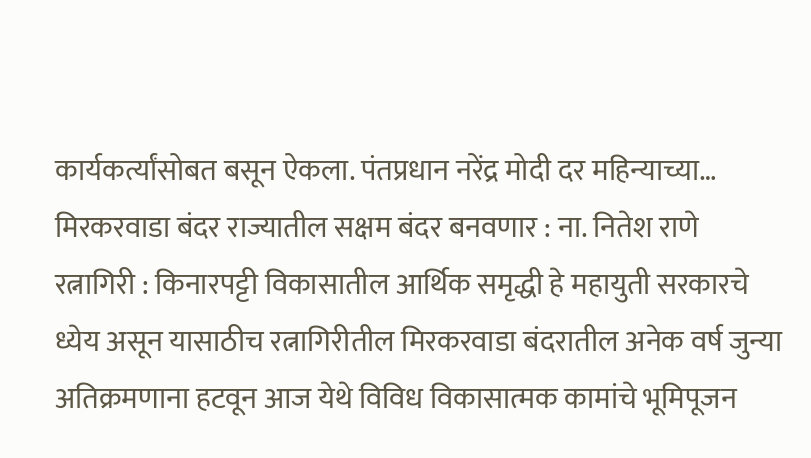कार्यकर्त्यांसोबत बसून ऐकला. पंतप्रधान नरेंद्र मोदी दर महिन्याच्या…
मिरकरवाडा बंदर राज्यातील सक्षम बंदर बनवणार : ना. नितेश राणे
रत्नागिरी : किनारपट्टी विकासातील आर्थिक समृद्धी हे महायुती सरकारचे ध्येय असून यासाठीच रत्नागिरीतील मिरकरवाडा बंदरातील अनेक वर्ष जुन्या अतिक्रमणाना हटवून आज येथे विविध विकासात्मक कामांचे भूमिपूजन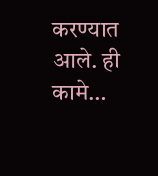करण्यात आले. ही कामे…